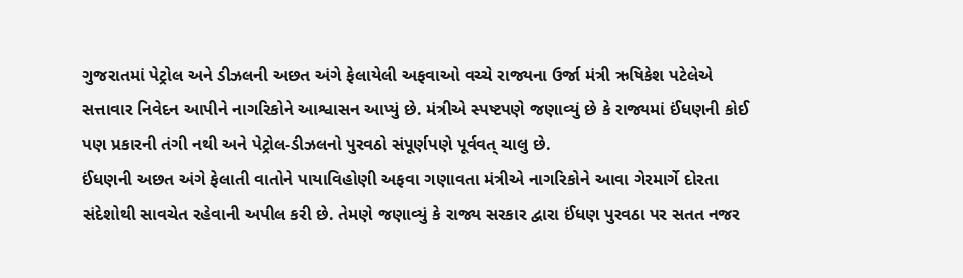ગુજરાતમાં પેટ્રોલ અને ડીઝલની અછત અંગે ફેલાયેલી અફવાઓ વચ્ચે રાજ્યના ઉર્જા મંત્રી ઋષિકેશ પટેલેએ સત્તાવાર નિવેદન આપીને નાગરિકોને આશ્વાસન આપ્યું છે. મંત્રીએ સ્પષ્ટપણે જણાવ્યું છે કે રાજ્યમાં ઈંધણની કોઈ પણ પ્રકારની તંગી નથી અને પેટ્રોલ-ડીઝલનો પુરવઠો સંપૂર્ણપણે પૂર્વવત્ ચાલુ છે.
ઈંધણની અછત અંગે ફેલાતી વાતોને પાયાવિહોણી અફવા ગણાવતા મંત્રીએ નાગરિકોને આવા ગેરમાર્ગે દોરતા સંદેશોથી સાવચેત રહેવાની અપીલ કરી છે. તેમણે જણાવ્યું કે રાજ્ય સરકાર દ્વારા ઈંધણ પુરવઠા પર સતત નજર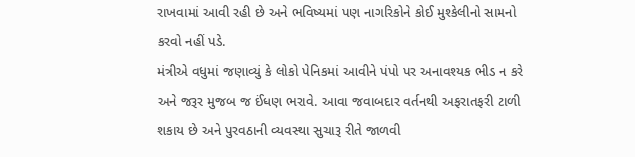રાખવામાં આવી રહી છે અને ભવિષ્યમાં પણ નાગરિકોને કોઈ મુશ્કેલીનો સામનો કરવો નહીં પડે.
મંત્રીએ વધુમાં જણાવ્યું કે લોકો પેનિકમાં આવીને પંપો પર અનાવશ્યક ભીડ ન કરે અને જરૂર મુજબ જ ઈંધણ ભરાવે. આવા જવાબદાર વર્તનથી અફરાતફરી ટાળી શકાય છે અને પુરવઠાની વ્યવસ્થા સુચારૂ રીતે જાળવી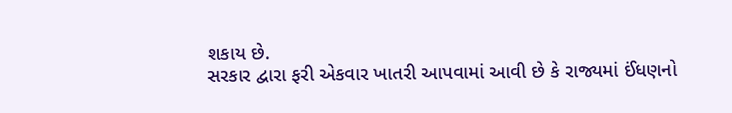શકાય છે.
સરકાર દ્વારા ફરી એકવાર ખાતરી આપવામાં આવી છે કે રાજ્યમાં ઈંધણનો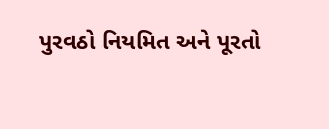પુરવઠો નિયમિત અને પૂરતો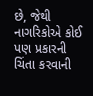છે, જેથી નાગરિકોએ કોઈ પણ પ્રકારની ચિંતા કરવાની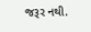જરૂર નથી.